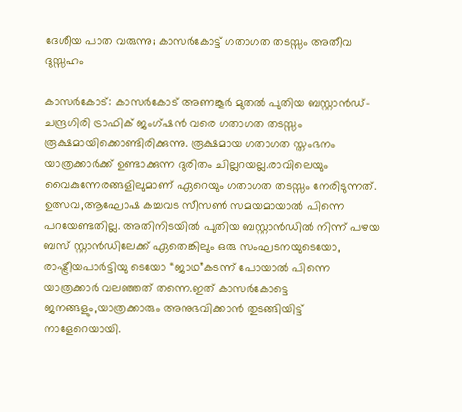ദേശീയ പാത വരുന്നു; കാസർകോട്ട് ഗതാഗത തടസ്സം അതീവ ദുസ്സഹം

കാസർകോട്: കാസർകോട് അണങ്കൂർ മുതൽ പുതിയ ബസ്റ്റാൻഡ്- ചന്ദ്രഗിരി ട്രാഫിക് ജംഗ്ഷൻ വരെ ഗതാഗത തടസ്സം രൂക്ഷമായിക്കൊണ്ടിരിക്കുന്നു. രൂക്ഷമായ ഗതാഗത സ്തംഭനം യാത്രക്കാർക്ക് ഉണ്ടാക്കുന്ന ദുരിതം ചില്ലറയല്ല.രാവിലെയും വൈകുന്നേരങ്ങളിലുമാണ് ഏറെയും ഗതാഗത തടസ്സം നേരിടുന്നത്. ഉത്സവ,ആഘോഷ കച്ചവട സീസൺ സമയമായാൽ പിന്നെ പറയേണ്ടതില്ല. അതിനിടയിൽ പുതിയ ബസ്റ്റാൻഡിൽ നിന്ന് പഴയ ബസ് സ്റ്റാൻഡിലേക്ക് ഏതെങ്കിലും ഒരു സംഘടനയുടെയോ, രാഷ്ട്രീയപാർട്ടിയു ടെയോ “ജാഥ”കടന്ന് പോയാൽ പിന്നെ യാത്രക്കാർ വലഞ്ഞത് തന്നെ.ഇത് കാസർകോട്ടെ ജനങ്ങളും,യാത്രക്കാരും അനുഭവിക്കാൻ തുടങ്ങിയിട്ട് നാളേറെയായി.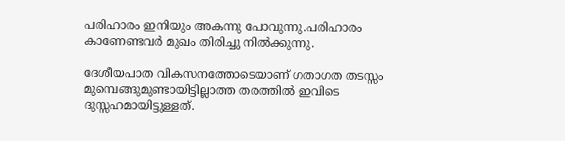പരിഹാരം ഇനിയും അകന്നു പോവുന്നു.പരിഹാരം കാണേണ്ടവർ മുഖം തിരിച്ചു നിൽക്കുന്നു.

ദേശീയപാത വികസനത്തോടെയാണ് ഗതാഗത തടസ്സം മുമ്പെങ്ങുമുണ്ടായിട്ടില്ലാത്ത തരത്തിൽ ഇവിടെ ദുസ്സഹമായിട്ടുള്ളത്.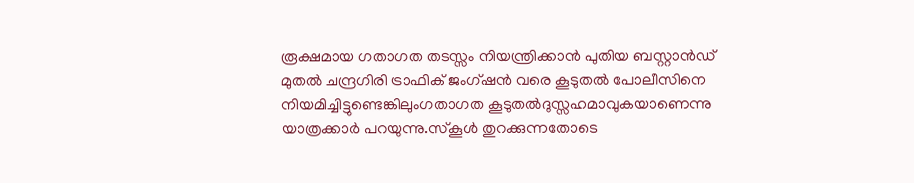രൂക്ഷമായ ഗതാഗത തടസ്സം നിയന്ത്രിക്കാൻ പുതിയ ബസ്റ്റാൻഡ് മുതൽ ചന്ദ്രഗിരി ട്രാഫിക് ജംഗ്ഷൻ വരെ കൂടുതൽ പോലീസിനെ നിയമിച്ചിട്ടുണ്ടെങ്കിലുംഗതാഗത കൂടുതൽദുസ്സഹമാവുകയാണെന്നു യാത്രക്കാർ പറയുന്നു.സ്കൂൾ തുറക്കുന്നതോടെ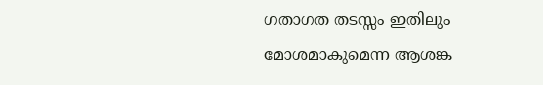ഗതാഗത തടസ്സം ഇതിലും മോശമാകുമെന്ന ആശങ്ക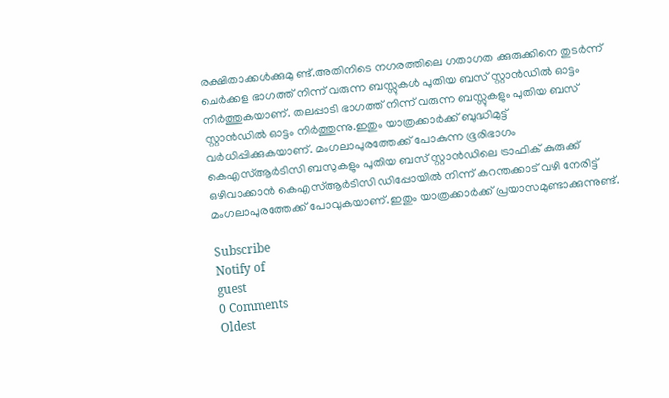രക്ഷിതാക്കൾക്കുമു ണ്ട്.അതിനിടെ നഗരത്തിലെ ഗതാഗത ക്കുരുക്കിനെ തുടർന്ന് ചെർക്കള ഭാഗത്ത് നിന്ന് വരുന്ന ബസ്സുകൾ പുതിയ ബസ് സ്റ്റാൻഡിൽ ഓട്ടം നിർത്തുകയാണ്. തലപ്പാടി ഭാഗത്ത് നിന്ന് വരുന്ന ബസ്സുകളും പുതിയ ബസ് സ്റ്റാൻഡിൽ ഓട്ടം നിർത്തുന്നു.ഇതും യാത്രക്കാർക്ക് ബുദ്ധിമുട്ട് വർധിപ്പിക്കുകയാണ്. മംഗലാപുരത്തേക്ക് പോകുന്ന ഭൂരിഭാഗം കെഎസ്ആർടിസി ബസുകളും പുതിയ ബസ് സ്റ്റാൻഡിലെ ട്രാഫിക് കുരുക്ക് ഒഴിവാക്കാൻ കെഎസ്ആർടിസി ഡിപ്പോയിൽ നിന്ന് കറന്തക്കാട് വഴി നേരിട്ട് മംഗലാപുരത്തേക്ക് പോവുകയാണ്.ഇതും യാത്രക്കാർക്ക് പ്രയാസമുണ്ടാക്കുന്നുണ്ട്.

Subscribe
Notify of
guest
0 Comments
Oldest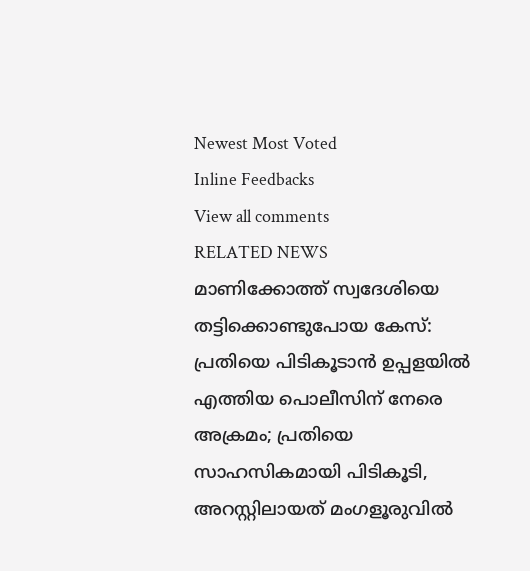Newest Most Voted
Inline Feedbacks
View all comments
RELATED NEWS
മാണിക്കോത്ത് സ്വദേശിയെ തട്ടിക്കൊണ്ടുപോയ കേസ്: പ്രതിയെ പിടികൂടാന്‍ ഉപ്പളയില്‍ എത്തിയ പൊലീസിന് നേരെ അക്രമം; പ്രതിയെ സാഹസികമായി പിടികൂടി, അറസ്റ്റിലായത് മംഗളൂരുവില്‍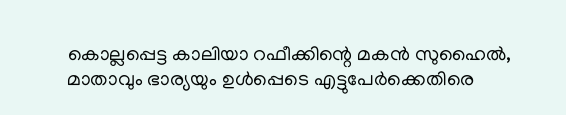കൊല്ലപ്പെട്ട കാലിയാ റഫീക്കിന്റെ മകന്‍ സുഹൈല്‍, മാതാവും ഭാര്യയും ഉള്‍പ്പെടെ എട്ടുപേര്‍ക്കെതിരെ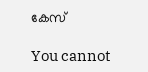കേസ്

You cannot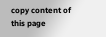copy content of this page